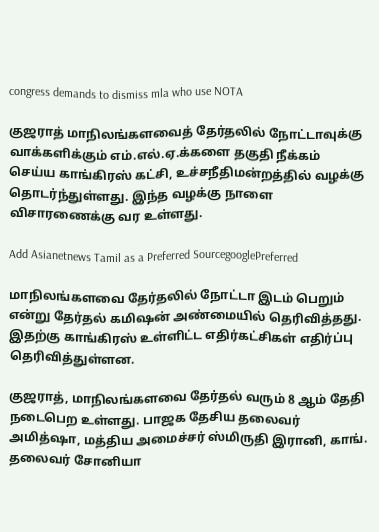congress demands to dismiss mla who use NOTA

குஜராத் மாநிலங்களவைத் தேர்தலில் நோட்டாவுக்கு வாக்களிக்கும் எம்.எல்.ஏ.க்களை தகுதி நீக்கம் செய்ய காங்கிரஸ் கட்சி, உச்சநீதிமன்றத்தில் வழக்கு தொடர்ந்துள்ளது. இந்த வழக்கு நாளை விசாரணைக்கு வர உள்ளது.

Add Asianetnews Tamil as a Preferred SourcegooglePreferred

மாநிலங்களவை தேர்தலில் நோட்டா இடம் பெறும் என்று தேர்தல் கமிஷன் அண்மையில் தெரிவித்தது. இதற்கு காங்கிரஸ் உள்ளிட்ட எதிர்கட்சிகள் எதிர்ப்பு தெரிவித்துள்ளன.

குஜராத், மாநிலங்களவை தேர்தல் வரும் 8 ஆம் தேதி நடைபெற உள்ளது. பாஜக தேசிய தலைவர் அமித்ஷா, மத்திய அமைச்சர் ஸ்மிருதி இரானி, காங். தலைவர் சோனியா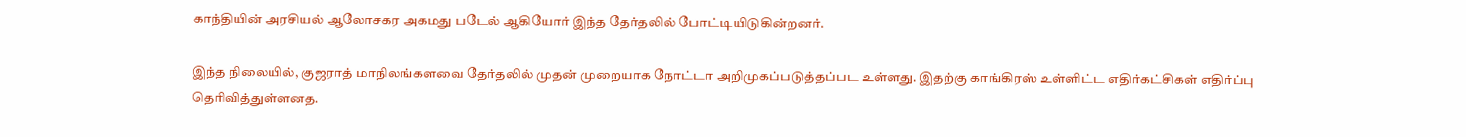காந்தியின் அரசியல் ஆலோசகர அகமது படேல் ஆகியோர் இந்த தேர்தலில் போட்டியிடுகின்றனர்.

இந்த நிலையில், குஜராத் மாநிலங்களவை தேர்தலில் முதன் முறையாக நோட்டா அறிமுகப்படுத்தப்பட உள்ளது. இதற்கு காங்கிரஸ் உள்ளிட்ட எதிர்கட்சிகள் எதிர்ப்பு தெரிவித்துள்ளனத.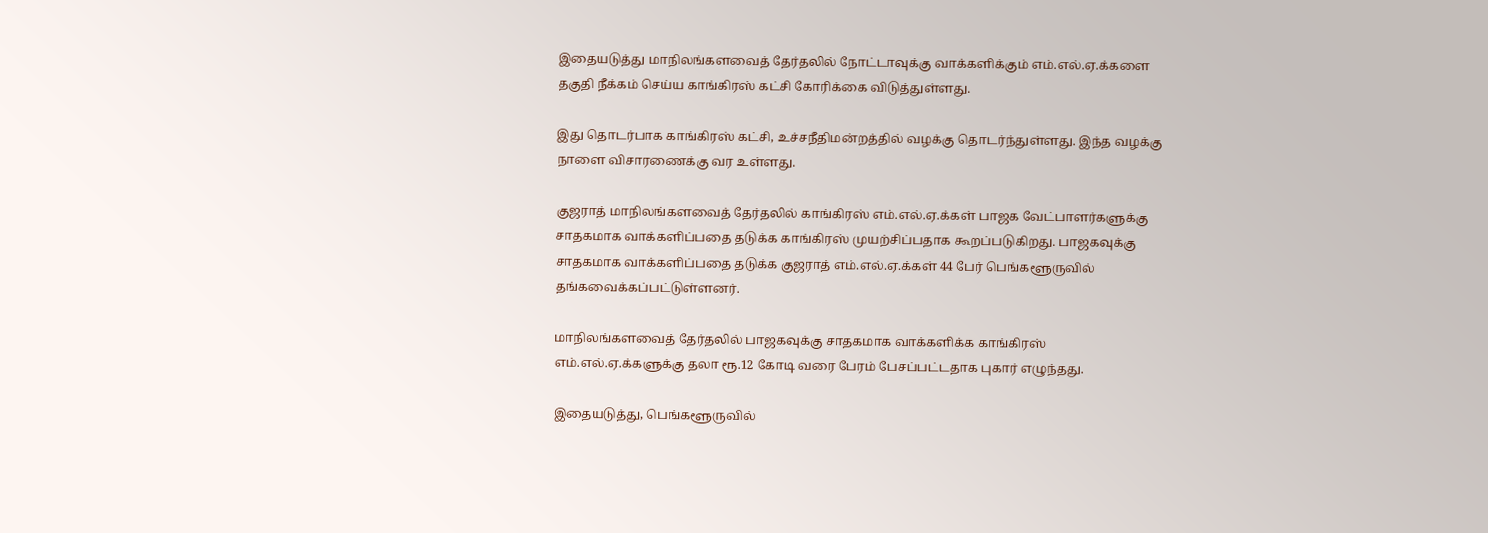இதையடுத்து மாநிலங்களவைத் தேர்தலில் நோட்டாவுக்கு வாக்களிக்கும் எம்.எல்.ஏ.க்களை தகுதி நீக்கம் செய்ய காங்கிரஸ் கட்சி கோரிக்கை விடுத்துள்ளது.

இது தொடர்பாக காங்கிரஸ் கட்சி, உச்சநீதிமன்றத்தில் வழக்கு தொடர்ந்துள்ளது. இந்த வழக்கு நாளை விசாரணைக்கு வர உள்ளது.

குஜராத் மாநிலங்களவைத் தேர்தலில் காங்கிரஸ் எம்.எல்.ஏ.க்கள் பாஜக வேட்பாளர்களுக்கு சாதகமாக வாக்களிப்பதை தடுக்க காங்கிரஸ் முயற்சிப்பதாக கூறப்படுகிறது. பாஜகவுக்கு சாதகமாக வாக்களிப்பதை தடுக்க குஜராத் எம்.எல்.ஏ.க்கள் 44 பேர் பெங்களூருவில் தங்கவைக்கப்பட்டுள்ளனர்.

மாநிலங்களவைத் தேர்தலில் பாஜகவுக்கு சாதகமாக வாக்களிக்க காங்கிரஸ் எம்.எல்.ஏ.க்களுக்கு தலா ரூ.12 கோடி வரை பேரம் பேசப்பட்டதாக புகார் எழுந்தது.

இதையடுத்து, பெங்களூருவில்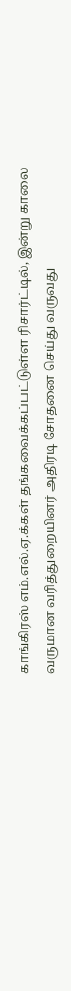காங்கிரஸ் எம்.எல்.ஏ.க்கள் தங்கவைக்கப்பட்டுள்ள ரிசார்ட்டில், இன்று காலை வருமான வரித்துறையினர் அதிரடி சோதனை செய்து வருவது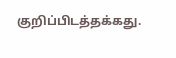குறிப்பிடத்தக்கது.